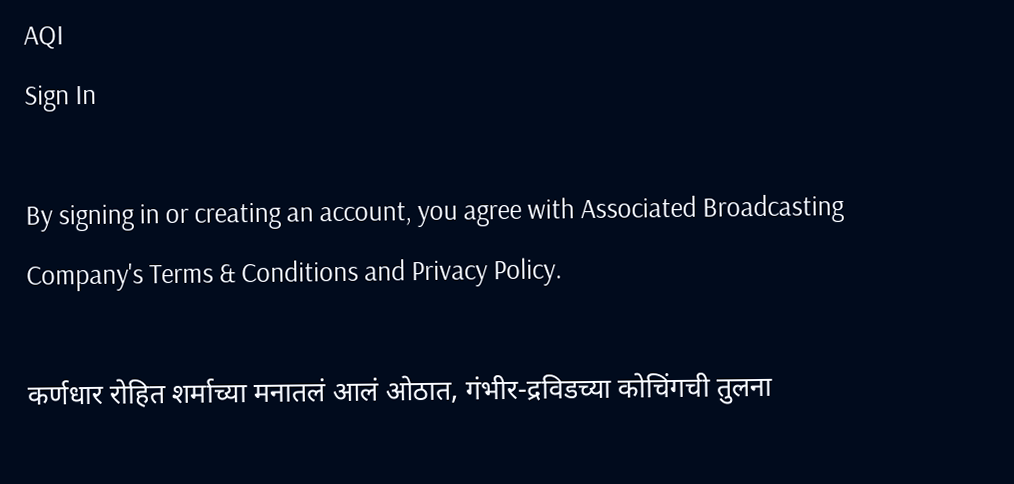AQI
Sign In

By signing in or creating an account, you agree with Associated Broadcasting Company's Terms & Conditions and Privacy Policy.

कर्णधार रोहित शर्माच्या मनातलं आलं ओठात, गंभीर-द्रविडच्या कोचिंगची तुलना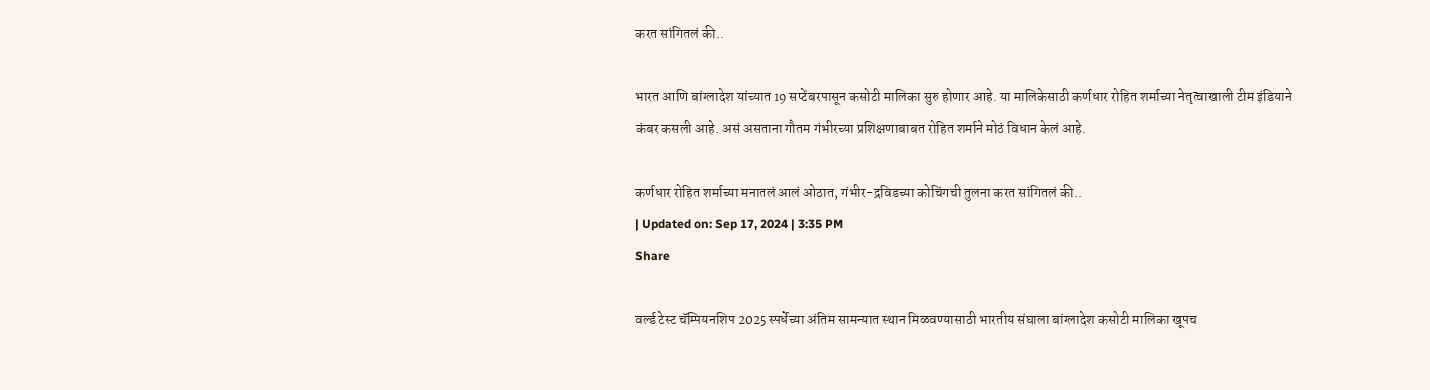करत सांगितलं की..

भारत आणि बांग्लादेश यांच्यात 19 सप्टेंबरपासून कसोटी मालिका सुरु होणार आहे. या मालिकेसाठी कर्णधार रोहित शर्माच्या नेतृत्वाखाली टीम इंडियाने कंबर कसली आहे. असं असताना गौतम गंभीरच्या प्रशिक्षणाबाबत रोहित शर्माने मोठं विधान केलं आहे.

कर्णधार रोहित शर्माच्या मनातलं आलं ओठात, गंभीर-द्रविडच्या कोचिंगची तुलना करत सांगितलं की..
| Updated on: Sep 17, 2024 | 3:35 PM
Share

वर्ल्ड टेस्ट चॅम्पियनशिप 2025 स्पर्धेच्या अंतिम सामन्यात स्थान मिळवण्यासाठी भारतीय संघाला बांग्लादेश कसोटी मालिका खूपच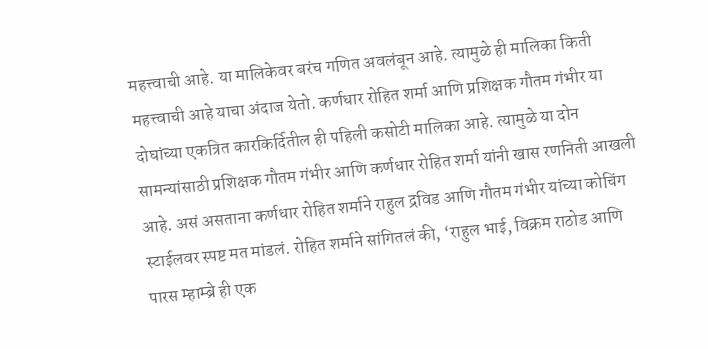महत्त्वाची आहे. या मालिकेवर बरंच गणित अवलंबून आहे. त्यामुळे ही मालिका किती महत्त्वाची आहे याचा अंदाज येतो. कर्णधार रोहित शर्मा आणि प्रशिक्षक गौतम गंभीर या दोघांच्या एकत्रित कारकिर्दितील ही पहिली कसोटी मालिका आहे. त्यामुळे या दोन सामन्यांसाठी प्रशिक्षक गौतम गंभीर आणि कर्णधार रोहित शर्मा यांनी खास रणनिती आखली आहे. असं असताना कर्णधार रोहित शर्माने राहुल द्रविड आणि गौतम गंभीर यांच्या कोचिंग स्टाईलवर स्पष्ट मत मांडलं. रोहित शर्माने सांगितलं की, ‘राहुल भाई, विक्रम राठोड आणि पारस म्हाम्ब्रे ही एक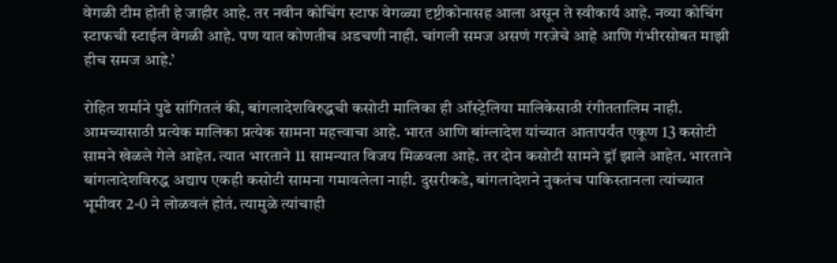वेगळी टीम होती हे जाहीर आहे. तर नवीन कोचिंग स्टाफ वेगळ्या दृष्टीकोनासह आला असून ते स्वीकार्य आहे. नव्या कोचिंग स्टाफची स्टाईल वेगळी आहे. पण यात कोणतीच अडचणी नाही. चांगली समज असणं गरजेचे आहे आणि गंभीरसोबत माझी हीच समज आहे.’

रोहित शर्माने पुढे सांगितलं की, बांगलादेशविरुद्धची कसोटी मालिका ही ऑस्ट्रेलिया मालिकेसाठी रंगीततालिम नाही. आमच्यासाठी प्रत्येक मालिका प्रत्येक सामना महत्त्वाचा आहे. भारत आणि बांग्लादेश यांच्यात आतापर्यंत एकूण 13 कसोटी सामने खेळले गेले आहेत. त्यात भारताने 11 सामन्यात विजय मिळवला आहे. तर दोन कसोटी सामने ड्रॉ झाले आहेत. भारताने बांगलादेशविरुद्ध अद्याप एकही कसोटी सामना गमावलेला नाही. दुसरीकडे, बांगलादेशने नुकतंच पाकिस्तानला त्यांच्यात भूमीवर 2-0 ने लोळवलं होतं. त्यामुळे त्यांचाही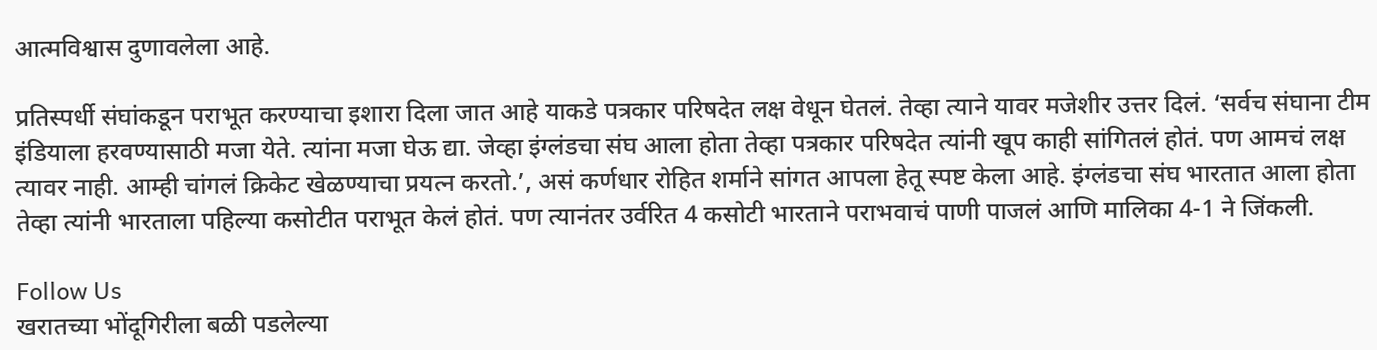आत्मविश्वास दुणावलेला आहे.

प्रतिस्पर्धी संघांकडून पराभूत करण्याचा इशारा दिला जात आहे याकडे पत्रकार परिषदेत लक्ष वेधून घेतलं. तेव्हा त्याने यावर मजेशीर उत्तर दिलं. ‘सर्वच संघाना टीम इंडियाला हरवण्यासाठी मजा येते. त्यांना मजा घेऊ द्या. जेव्हा इंग्लंडचा संघ आला होता तेव्हा पत्रकार परिषदेत त्यांनी खूप काही सांगितलं होतं. पण आमचं लक्ष त्यावर नाही. आम्ही चांगलं क्रिकेट खेळण्याचा प्रयत्न करतो.’, असं कर्णधार रोहित शर्माने सांगत आपला हेतू स्पष्ट केला आहे. इंग्लंडचा संघ भारतात आला होता तेव्हा त्यांनी भारताला पहिल्या कसोटीत पराभूत केलं होतं. पण त्यानंतर उर्वरित 4 कसोटी भारताने पराभवाचं पाणी पाजलं आणि मालिका 4-1 ने जिंकली.

Follow Us
खरातच्या भोंदूगिरीला बळी पडलेल्या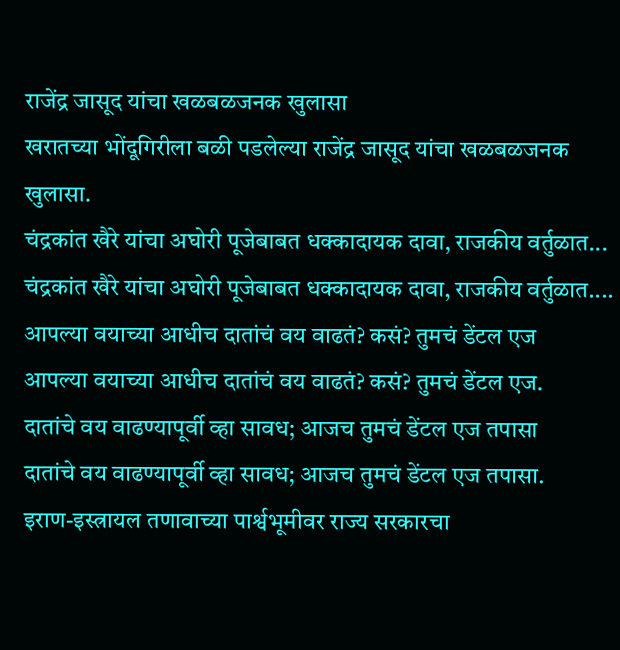राजेंद्र जासूद यांचा खळबळजनक खुलासा
खरातच्या भोंदूगिरीला बळी पडलेल्या राजेंद्र जासूद यांचा खळबळजनक खुलासा.
चंद्रकांत खैरे यांचा अघोरी पूजेबाबत धक्कादायक दावा, राजकीय वर्तुळात...
चंद्रकांत खैरे यांचा अघोरी पूजेबाबत धक्कादायक दावा, राजकीय वर्तुळात....
आपल्या वयाच्या आधीच दातांचं वय वाढतं? कसं? तुमचं डेंटल एज
आपल्या वयाच्या आधीच दातांचं वय वाढतं? कसं? तुमचं डेंटल एज.
दातांचे वय वाढण्यापूर्वी व्हा सावध; आजच तुमचं डेंटल एज तपासा
दातांचे वय वाढण्यापूर्वी व्हा सावध; आजच तुमचं डेंटल एज तपासा.
इराण-इस्त्रायल तणावाच्या पार्श्वभूमीवर राज्य सरकारचा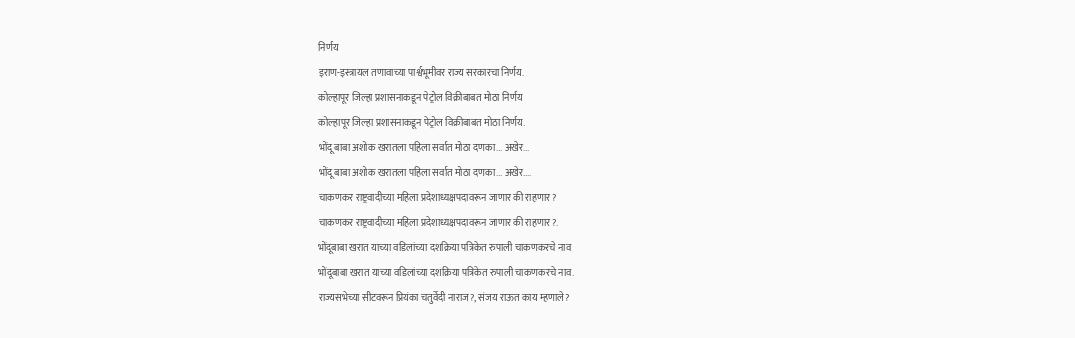निर्णय
इराण-इस्त्रायल तणावाच्या पार्श्वभूमीवर राज्य सरकारचा निर्णय.
कोल्हापूर जिल्हा प्रशासनाकडून पेट्रोल विक्रीबाबत मोठा निर्णय
कोल्हापूर जिल्हा प्रशासनाकडून पेट्रोल विक्रीबाबत मोठा निर्णय.
भोंदू बाबा अशोक खरातला पहिला सर्वात मोठा दणका... अखेर...
भोंदू बाबा अशोक खरातला पहिला सर्वात मोठा दणका... अखेर....
चाकणकर राष्ट्रवादीच्या महिला प्रदेशाध्यक्षपदावरून जाणार की राहणार?
चाकणकर राष्ट्रवादीच्या महिला प्रदेशाध्यक्षपदावरून जाणार की राहणार?.
भोंदूबाबा खरात याच्या वडिलांच्या दशक्रिया पत्रिकेत रुपाली चाकणकरचे नाव
भोंदूबाबा खरात याच्या वडिलांच्या दशक्रिया पत्रिकेत रुपाली चाकणकरचे नाव.
राज्यसभेच्या सीटवरून प्रियंका चतुर्वेदी नाराज?, संजय राऊत काय म्हणाले?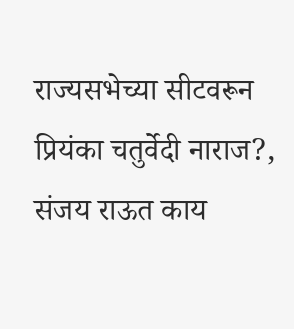राज्यसभेच्या सीटवरून प्रियंका चतुर्वेदी नाराज?, संजय राऊत काय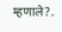म्हणाले?.